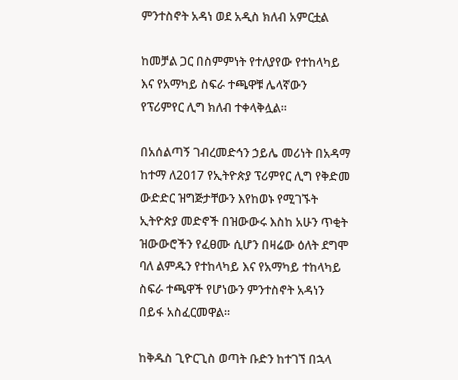ምንተስኖት አዳነ ወደ አዲስ ክለብ አምርቷል

ከመቻል ጋር በስምምነት የተለያየው የተከላካይ እና የአማካይ ስፍራ ተጫዋቹ ሌላኛውን የፕሪምየር ሊግ ክለብ ተቀላቅሏል።

በአሰልጣኝ ገብረመድኅን ኃይሌ መሪነት በአዳማ ከተማ ለ2017 የኢትዮጵያ ፕሪምየር ሊግ የቅድመ ውድድር ዝግጅታቸውን እየከወኑ የሚገኙት ኢትዮጵያ መድኖች በዝውውሩ እስከ አሁን ጥቂት ዝውውሮችን የፈፀሙ ሲሆን በዛሬው ዕለት ደግሞ ባለ ልምዱን የተከላካይ እና የአማካይ ተከላካይ ስፍራ ተጫዋች የሆነውን ምንተስኖት አዳነን በይፋ አስፈርመዋል።

ከቅዱስ ጊዮርጊስ ወጣት ቡድን ከተገኘ በኋላ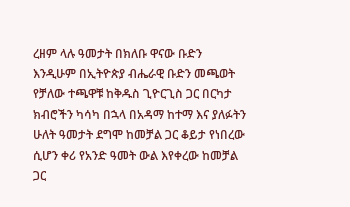ረዘም ላሉ ዓመታት በክለቡ ዋናው ቡድን እንዲሁም በኢትዮጵያ ብሔራዊ ቡድን መጫወት የቻለው ተጫዋቹ ከቅዱስ ጊዮርጊስ ጋር በርካታ ክብሮችን ካሳካ በኋላ በአዳማ ከተማ እና ያለፉትን ሁለት ዓመታት ደግሞ ከመቻል ጋር ቆይታ የነበረው ሲሆን ቀሪ የአንድ ዓመት ውል እየቀረው ከመቻል ጋር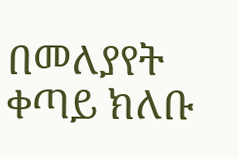በመለያየት ቀጣይ ክለቡ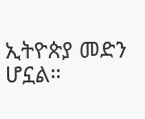ኢትዮጵያ መድን ሆኗል።